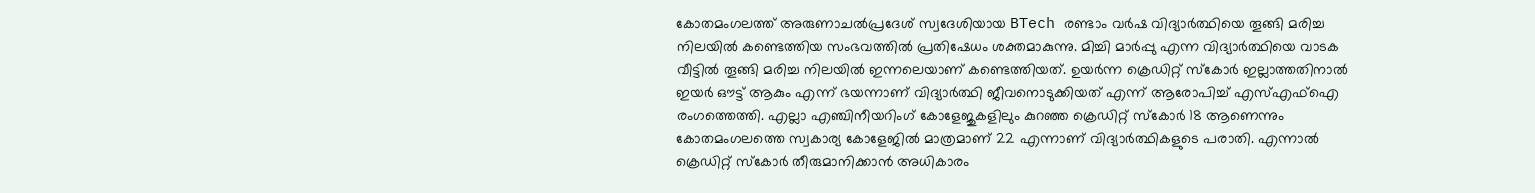കോതമംഗലത്ത് അരുണാചൽപ്രദേശ് സ്വദേശിയായ BTech രണ്ടാം വർഷ വിദ്യാർത്ഥിയെ തൂങ്ങി മരിച്ച നിലയിൽ കണ്ടെത്തിയ സംഭവത്തിൽ പ്രതിഷേധം ശക്തമാകുന്നു. മിച്ചി മാർപ്പു എന്ന വിദ്യാർത്ഥിയെ വാടക വീട്ടിൽ തൂങ്ങി മരിച്ച നിലയിൽ ഇന്നലെയാണ് കണ്ടെത്തിയത്. ഉയർന്ന ക്രെഡിറ്റ് സ്കോർ ഇല്ലാത്തതിനാൽ ഇയർ ഔട്ട് ആകും എന്ന് ഭയന്നാണ് വിദ്യാർത്ഥി ജീവനൊടുക്കിയത് എന്ന് ആരോപിച്ച് എസ്എഫ്ഐ രംഗത്തെത്തി. എല്ലാ എഞ്ചിനീയറിംഗ് കോളേജുകളിലും കുറഞ്ഞ ക്രെഡിറ്റ് സ്കോർ 18 ആണെന്നും കോതമംഗലത്തെ സ്വകാര്യ കോളേജിൽ മാത്രമാണ് 22 എന്നാണ് വിദ്യാർത്ഥികളുടെ പരാതി. എന്നാൽ ക്രെഡിറ്റ് സ്കോർ തീരുമാനിക്കാൻ അധികാരം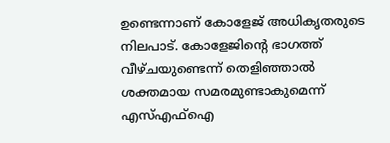ഉണ്ടെന്നാണ് കോളേജ് അധികൃതരുടെ നിലപാട്. കോളേജിന്റെ ഭാഗത്ത് വീഴ്ചയുണ്ടെന്ന് തെളിഞ്ഞാൽ ശക്തമായ സമരമുണ്ടാകുമെന്ന് എസ്എഫ്ഐ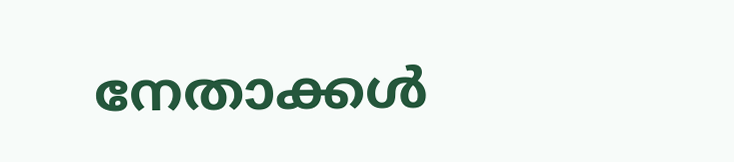നേതാക്കൾ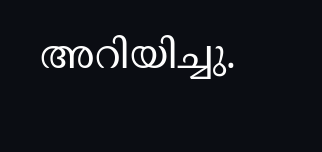അറിയിച്ചു.